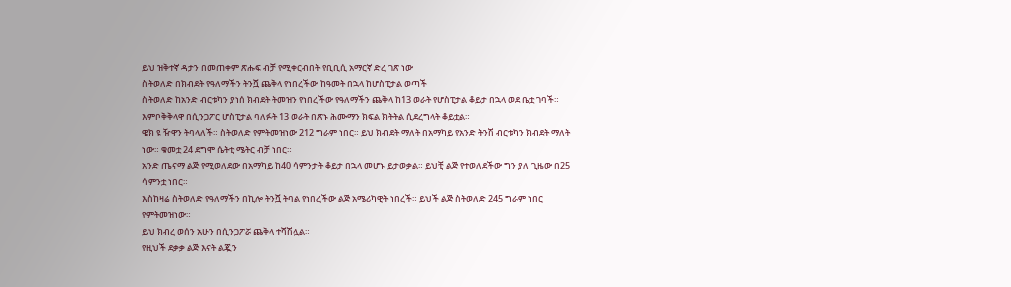ይህ ዝቅተኛ ዳታን በመጠቀም ጽሑፍ ብቻ የሚቀርብበት የቢቢሲ አማርኛ ድረ ገጽ ነው
ስትወለድ በክብደት የዓለማችን ትንሿ ጨቅላ የነበረችው ከዓመት በኋላ ከሆስፒታል ወጣች
ስትወለድ ከአንድ ብርቱካን ያነሰ ክብደት ትመዝን የነበረችው የዓለማችን ጨቅላ ከ13 ወራት የሆስፒታል ቆይታ በኋላ ወደ ቤቷ ገባች።
እምቦቅቅላዋ በሲንጋፖር ሆስፒታል ባለፉት 13 ወራት በጽኑ ሕሙማን ክፍል ክትትል ሲደረግላት ቆይቷል።
ዌክ ዩ ዥዋን ትባላለች። ስትወለድ የምትመዝነው 212 ግራም ነበር። ይህ ክብደት ማለት በአማካይ የአንድ ትንሽ ብርቱካን ክብደት ማለት ነው። ቁመቷ 24 ደግሞ ሴትቲ ሜትር ብቻ ነበር።
አንድ ጤናማ ልጅ የሚወለደው በአማካይ ከ40 ሳምንታት ቆይታ በኋላ መሆኑ ይታወቃል። ይህቺ ልጅ የተወለደችው ግን ያለ ጊዜው በ25 ሳምንቷ ነበር።
እስከዛሬ ስትወለድ የዓለማችን በኪሎ ትንሿ ትባል የነበረችው ልጅ አሜሪካዊት ነበረች። ይህች ልጅ ስትወለድ 245 ግራም ነበር የምትመዝነው።
ይህ ክብረ ወሰን አሁን በሲንጋፖሯ ጨቅላ ተሻሽሏል።
የዚህች ደቃቃ ልጅ እናት ልጇን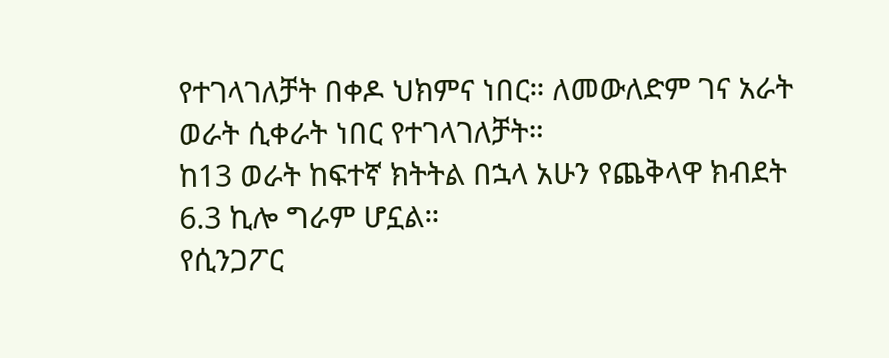የተገላገለቻት በቀዶ ህክምና ነበር። ለመውለድም ገና አራት ወራት ሲቀራት ነበር የተገላገለቻት።
ከ13 ወራት ከፍተኛ ክትትል በኋላ አሁን የጨቅላዋ ክብደት 6.3 ኪሎ ግራም ሆኗል።
የሲንጋፖር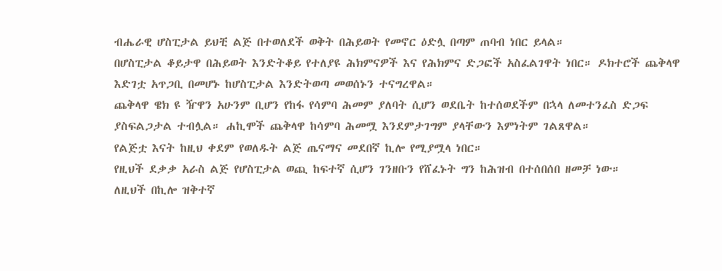ብሔራዊ ሆስፒታል ይህቺ ልጅ በተወለደች ወቅት በሕይወት የመኖር ዕድሏ በጣም ጠባብ ነበር ይላል።
በሆስፒታል ቆይታዋ በሕይወት እንድትቆይ የተለያዩ ሕክምናዎች እና የሕክምና ድጋፎች አስፈልገዋት ነበር። ዶክተሮች ጨቅላዋ እድገቷ አጥጋቢ በመሆኑ ከሆስፒታል እንድትወጣ መወሰኑን ተናግረዋል።
ጨቅላዋ ዌክ ዩ ዥዋን አሁንም ቢሆን የከፋ የሳምባ ሕመም ያለባት ሲሆን ወደቤት ከተሰወደችም በኋላ ለመተንፈስ ድጋፍ ያስፍልጋታል ተብሏል። ሐኪሞች ጨቅላዋ ከሳምባ ሕመሟ እንደምታገግም ያላቸውን እምነትም ገልጸዋል።
የልጅቷ እናት ከዚህ ቀደም የወለዱት ልጅ ጤናማና መደበኛ ኪሎ የሚያሟላ ነበር።
የዚህች ደቃቃ አራስ ልጅ የሆስፒታል ወጪ ከፍተኛ ሲሆን ገንዘቡን የሸፈኑት ግን ከሕዝብ በተሰበሰበ ዘመቻ ነው።
ለዚህች በኪሎ ዝቅተኛ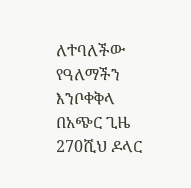ለተባለችው የዓለማችን እንቦቀቅላ በአጭር ጊዜ 270ሺህ ዶላር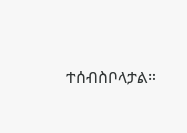ተሰብስቦላታል።